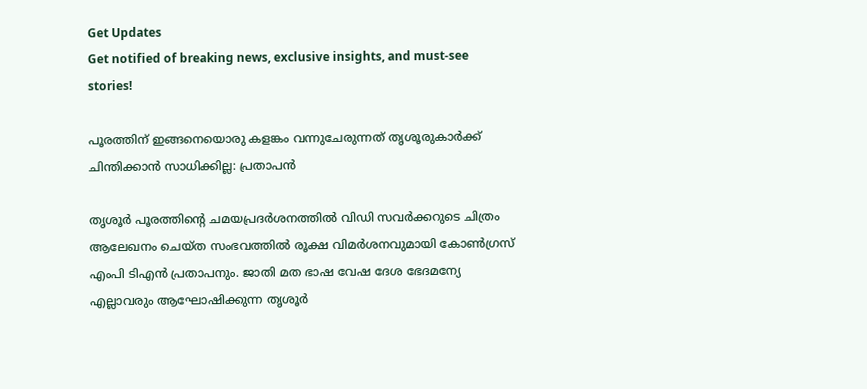Get Updates
Get notified of breaking news, exclusive insights, and must-see stories!

പൂരത്തിന് ഇങ്ങനെയൊരു കളങ്കം വന്നുചേരുന്നത് തൃശൂരുകാർക്ക് ചിന്തിക്കാൻ സാധിക്കില്ല: പ്രതാപന്‍

തൃശൂർ പൂരത്തിന്റെ ചമയപ്രദർശനത്തില്‍ വിഡി സവർക്കറുടെ ചിത്രം ആലേഖനം ചെയ്ത സംഭവത്തില്‍ രൂക്ഷ വിമർശനവുമായി കോണ്‍ഗ്രസ് എംപി ടിഎന്‍ പ്രതാപനും. ജാതി മത ഭാഷ വേഷ ദേശ ഭേദമന്യേ എല്ലാവരും ആഘോഷിക്കുന്ന തൃശൂർ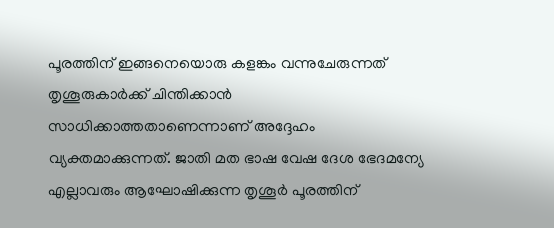പൂരത്തിന് ഇങ്ങനെയൊരു കളങ്കം വന്നുചേരുന്നത് തൃശൂരുകാർക്ക് ചിന്തിക്കാൻ സാധിക്കാത്തതാണെന്നാണ് അദ്ദേഹം വ്യക്തമാക്കുന്നത്. ജാതി മത ഭാഷ വേഷ ദേശ ഭേദമന്യേ എല്ലാവരും ആഘോഷിക്കുന്ന തൃശൂർ പൂരത്തിന്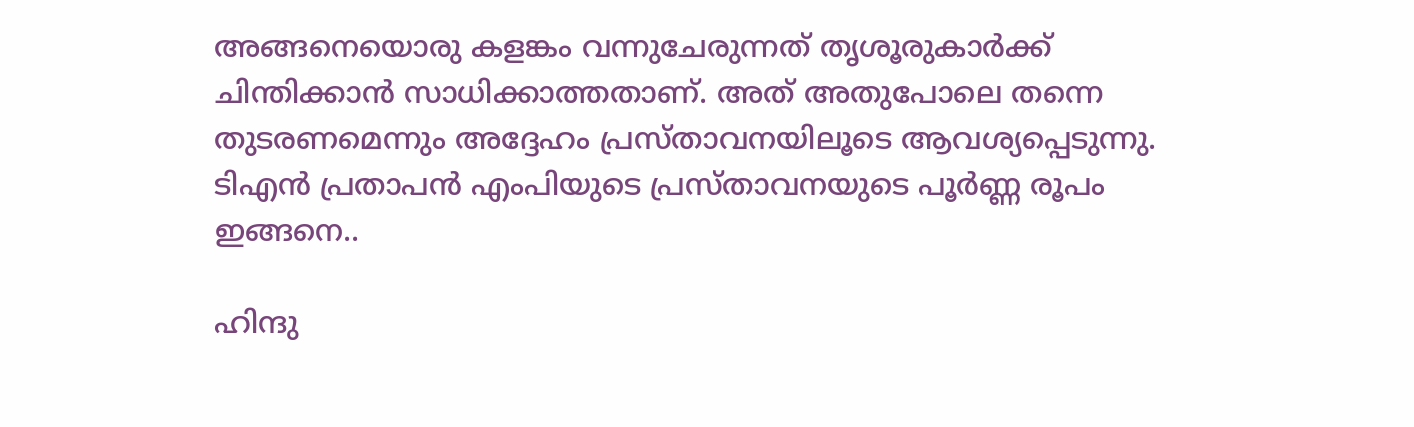അങ്ങനെയൊരു കളങ്കം വന്നുചേരുന്നത് തൃശൂരുകാർക്ക് ചിന്തിക്കാൻ സാധിക്കാത്തതാണ്. അത് അതുപോലെ തന്നെ തുടരണമെന്നും അദ്ദേഹം പ്രസ്താവനയിലൂടെ ആവശ്യപ്പെടുന്നു. ടിഎന്‍ പ്രതാപന്‍ എംപിയുടെ പ്രസ്താവനയുടെ പൂർണ്ണ രൂപം ഇങ്ങനെ..

ഹിന്ദു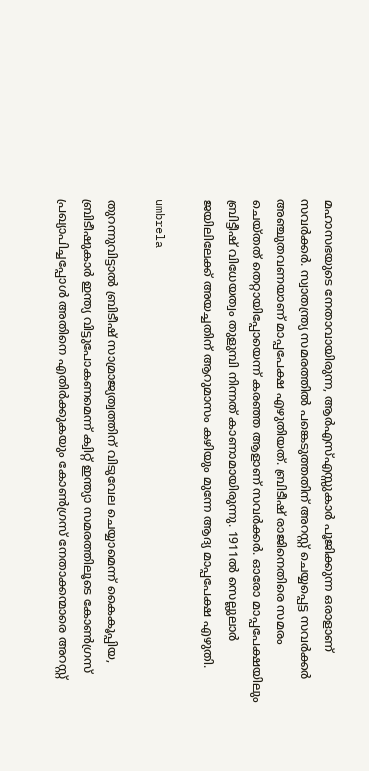മഹാസഭയുടെ നേതാവായിരുന്ന, ആർഎസ്എസ്സുകാർ പൂജിക്കുന്ന ഒരാളാണ് സവർക്കർ. സ്വാതന്ത്ര്യ സമരത്തിൽ പങ്കെടുത്തതിന് അറസ്റ്റ് ചെയ്യപ്പെട്ട സവർക്കർ അഞ്ചുതവണയാണ് മാപ്പപേക്ഷ എഴുതിയത്. ബ്രിടീഷ് രാജിനെതിരെ സമരം ചെയ്തത് തെറ്റായിപ്പോയെന്ന് കരഞ്ഞ ആളാണ് സവർക്കർ. ഓരോ മാപ്പപേക്ഷയിലും ബ്രിട്ടീഷ് വിധേയത്വം തുളുമ്പി നിന്നത് കാണാമായിരുന്നു. 1911ൽ സെല്ലുലാർ ജയിലിലേക്ക് അയച്ചതിന് ആറുമാസം കഴിയും മുന്നേ ആദ്യ മാപ്പപേക്ഷ എഴുതി.

umbrela

തുറന്നുവിട്ടാൽ ബ്രിടീഷ് സാമ്രാജ്യത്വത്തിന് വിടുവേല ചെയ്യാമെന്ന് കൈകൂപ്പിയ, ബ്രിടീഷുകാർ ഇന്ത്യ വിട്ടുപോകണമെന്ന് ക്വിറ്റ് ഇന്ത്യാ സമരത്തിലൂടെ കോൺഗ്രസ് പ്രഖ്യാപിച്ചപ്പോൾ അതിനെ എതിർക്കുകയും കോൺഗ്രസ് നേതാക്കന്മാരെ അറസ്റ്റ്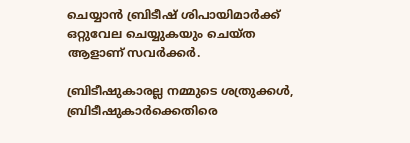ചെയ്യാൻ ബ്രിടീഷ് ശിപായിമാർക്ക് ഒറ്റുവേല ചെയ്യുകയും ചെയ്ത ആളാണ് സവർക്കർ.

ബ്രിടീഷുകാരല്ല നമ്മുടെ ശത്രുക്കൾ, ബ്രിടീഷുകാർക്കെതിരെ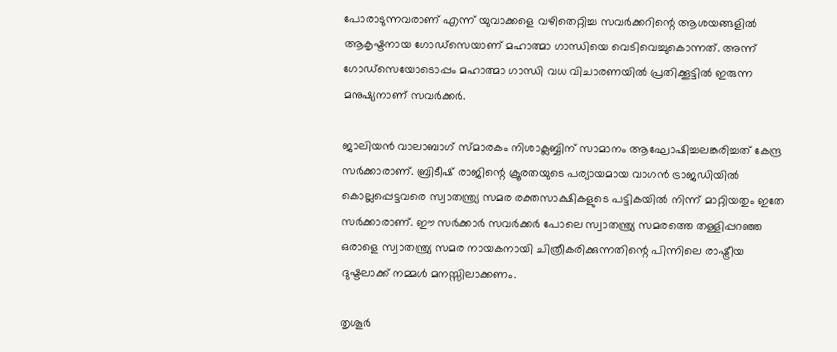പോരാടുന്നവരാണ് എന്ന് യുവാക്കളെ വഴിതെറ്റിച്ച സവർക്കറിന്റെ ആശയങ്ങളിൽ ആകൃഷ്ടനായ ഗോഡ്സെയാണ് മഹാത്മാ ഗാന്ധിയെ വെടിവെച്ചുകൊന്നത്. അന്ന് ഗോഡ്‌സെയോടൊപ്പം മഹാത്മാ ഗാന്ധി വധ വിചാരണയിൽ പ്രതിക്കൂട്ടിൽ ഇരുന്ന മനുഷ്യനാണ് സവർക്കർ.

ജാലിയൻ വാലാബാഗ് സ്‌മാരകം നിശാക്ലബ്ബിന് സാമാനം ആഘോഷിച്ചലങ്കരിച്ചത് കേന്ദ്ര സർക്കാരാണ്. ബ്രിടീഷ് രാജിന്റെ ക്രൂരതയുടെ പര്യായമായ വാഗൻ ട്രാജഡിയിൽ കൊല്ലപ്പെട്ടവരെ സ്വാതന്ത്ര്യ സമര രക്തസാക്ഷികളുടെ പട്ടികയിൽ നിന്ന് മാറ്റിയതും ഇതേ സർക്കാരാണ്. ഈ സർക്കാർ സവർക്കർ പോലെ സ്വാതന്ത്ര്യ സമരത്തെ തള്ളിപ്പറഞ്ഞ ഒരാളെ സ്വാതന്ത്ര്യ സമര നായകനായി ചിത്രീകരിക്കുന്നതിന്റെ പിന്നിലെ രാഷ്ട്രീയ ദുഷ്ടലാക്ക് നമ്മൾ മനസ്സിലാക്കണം.

തൃശൂർ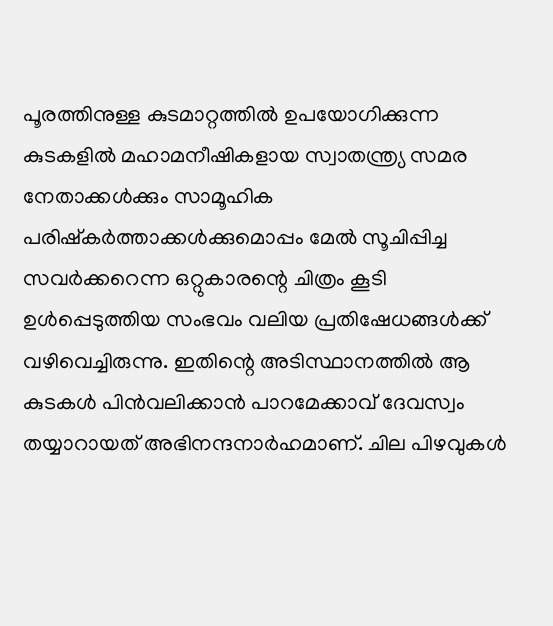പൂരത്തിനുള്ള കുടമാറ്റത്തിൽ ഉപയോഗിക്കുന്ന കുടകളിൽ മഹാമനീഷികളായ സ്വാതന്ത്ര്യ സമര നേതാക്കൾക്കും സാമൂഹിക പരിഷ്കർത്താക്കൾക്കുമൊപ്പം മേൽ സൂചിപ്പിച്ച സവർക്കറെന്ന ഒറ്റുകാരന്റെ ചിത്രം കൂടി ഉൾപ്പെടുത്തിയ സംഭവം വലിയ പ്രതിഷേധങ്ങൾക്ക് വഴിവെച്ചിരുന്നു. ഇതിന്റെ അടിസ്ഥാനത്തിൽ ആ കുടകൾ പിൻവലിക്കാൻ പാറമേക്കാവ് ദേവസ്വം തയ്യാറായത് അഭിനന്ദനാർഹമാണ്. ചില പിഴവുകൾ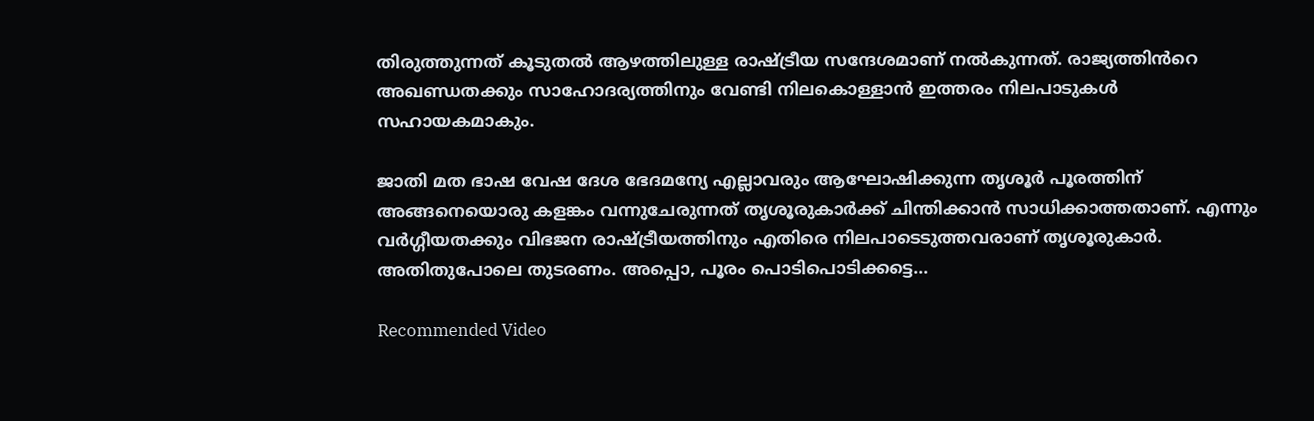തിരുത്തുന്നത് കൂടുതൽ ആഴത്തിലുള്ള രാഷ്ട്രീയ സന്ദേശമാണ് നൽകുന്നത്. രാജ്യത്തിൻറെ അഖണ്ഡതക്കും സാഹോദര്യത്തിനും വേണ്ടി നിലകൊള്ളാൻ ഇത്തരം നിലപാടുകൾ സഹായകമാകും.

ജാതി മത ഭാഷ വേഷ ദേശ ഭേദമന്യേ എല്ലാവരും ആഘോഷിക്കുന്ന തൃശൂർ പൂരത്തിന് അങ്ങനെയൊരു കളങ്കം വന്നുചേരുന്നത് തൃശൂരുകാർക്ക് ചിന്തിക്കാൻ സാധിക്കാത്തതാണ്. എന്നും വർഗ്ഗീയതക്കും വിഭജന രാഷ്ട്രീയത്തിനും എതിരെ നിലപാടെടുത്തവരാണ് തൃശൂരുകാർ. അതിതുപോലെ തുടരണം. അപ്പൊ, പൂരം പൊടിപൊടിക്കട്ടെ...

Recommended Video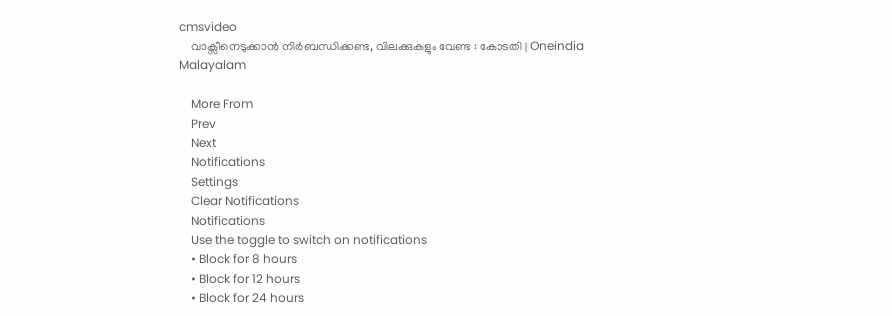cmsvideo
    വാക്സീനെടുക്കാന്‍ നിര്‍ബന്ധിക്കണ്ട, വിലക്കുകളും വേണ്ട : കോടതി | Oneindia Malayalam

    More From
    Prev
    Next
    Notifications
    Settings
    Clear Notifications
    Notifications
    Use the toggle to switch on notifications
    • Block for 8 hours
    • Block for 12 hours
    • Block for 24 hours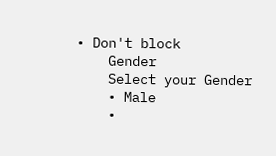• Don't block
    Gender
    Select your Gender
    • Male
    •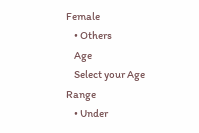Female
    • Others
    Age
    Select your Age Range
    • Under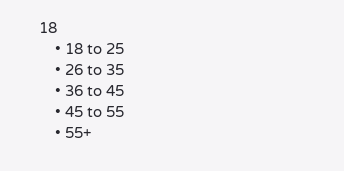18
    • 18 to 25
    • 26 to 35
    • 36 to 45
    • 45 to 55
    • 55+